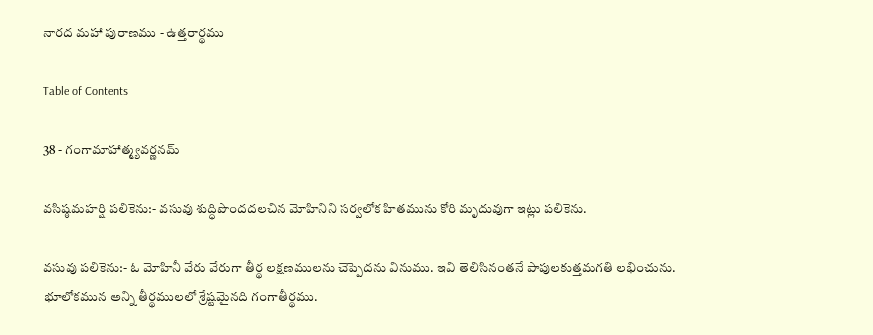నారద మహా పురాణము - ఉత్తరార్థము

Table of Contents

38 - గంగామాహాత్మ్యవర్ణనమ్

వసిష్ఠమహర్షి పలికెను:- వసువు శుద్ధిపొందదలచిన మోహినిని సర్వలోక హితమును కోరి మృదువుగా ఇట్లు పలికెను.

వసువు పలికెను:- ఓ మోహినీ వేరు వేరుగా తీర్థ లక్షణములను చెప్పెదను వినుము. ఇవి తెలిసినంతనే పాపులకుత్తమగతి లభించును. భూలోకమున అన్ని తీర్థములలో శ్రేష్టమైనది గంగాతీర్థము.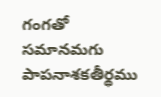గంగతో సమానమగు పాపనాశకతీర్థము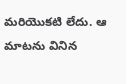మరియొకటి లేదు. ఆ మాటను వినిన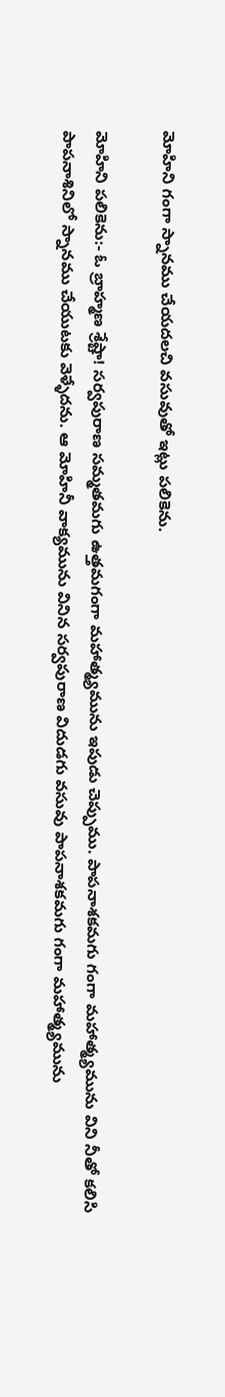మోహిని గంగా స్నానము చేయదలచి వసువుతో ఇట్లు పలికెను.

మోహిని పలికెను:- ఓ బ్రాహ్మణ శ్రేష్టా! సర్వపురాణ సమ్మతమగు ఉత్తమగంగా మహాత్మ్యమును ఇపుడు చెప్పుము. పాపనాశకమగు గంగా మహాత్మ్యమును విని నీతో కలిసి పాపనాశినిలో స్నానము చేయుటకు వెళ్ళేదను. ఆ మోహినీ వాక్యమును వినిన సర్వపురాణ విదుడగు వసువు పాపనాశకమగు గంగా మహాత్మ్యమును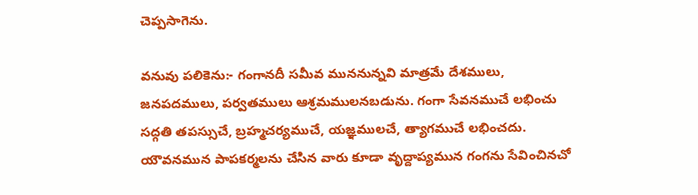చెప్పసాగెను.

వనువు పలికెను:- గంగానదీ సమీవ ముననున్నవి మాత్రమే దేశములు, జనపదములు, పర్వతములు ఆశ్రమములనబడును. గంగా సేవనముచే లభించు సద్గతి తపస్సుచే, బ్రహ్మచర్యముచే, యజ్ఞములచే, త్యాగముచే లభించదు. యౌవనమున పాపకర్మలను చేసిన వారు కూడా వృద్దాప్యమున గంగను సేవించినచో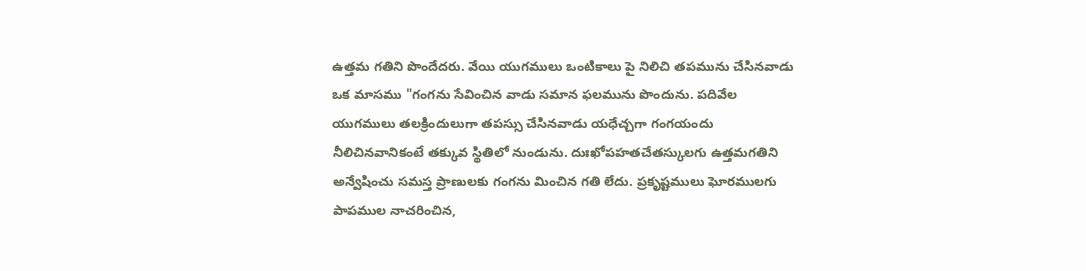ఉత్తమ గతిని పొందేదరు. వేయి యుగములు ఒంటికాలు పై నిలిచి తపమును చేసినవాడు ఒక మాసము "గంగను సేవించిన వాడు సమాన ఫలమును పొందును. పదివేల యుగములు తలక్రిందులుగా తపస్సు చేసినవాడు యధేచ్చగా గంగయందు నీలిచినవానికంటే తక్కువ స్థితిలో నుండును. దుఃఖోపహతచేతస్కులగు ఉత్తమగతిని అన్వేషించు సమస్త ప్రాణులకు గంగను మించిన గతి లేదు. ప్రకృష్టములు ఘోరములగు పాపముల నాచరించిన,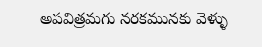అపవిత్రమగు నరకమునకు వెళ్ళు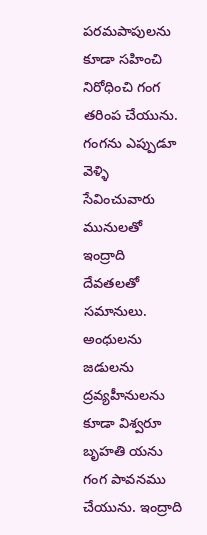పరమపాపులను కూడా సహించి నిరోధించి గంగ తరింప చేయును. గంగను ఎప్పుడూ వెళ్ళి సేవించువారు మునులతో ఇంద్రాది దేవతలతో సమానులు. అంధులను జడులను ద్రవ్యహీనులను కూడా విశ్వరూ బృహతి యను గంగ పావనము చేయును. ఇంద్రాది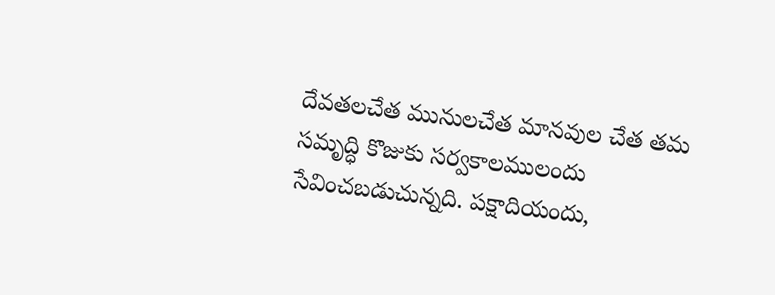దేవతలచేత మునులచేత మానవుల చేత తమ సమృద్ధి కొజుకు సర్వకాలములందు సేవించబడుచున్నది. పక్షాదియందు,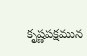కృష్ణపక్షమున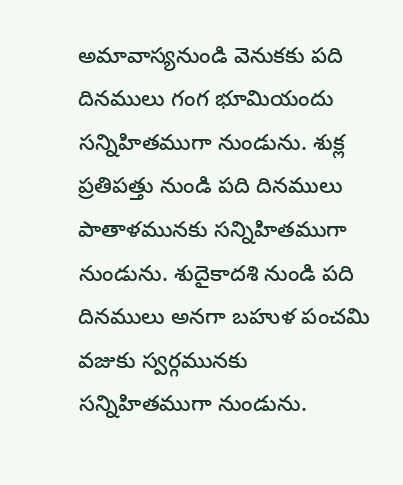అమావాస్యనుండి వెనుకకు పది దినములు గంగ భూమియందు సన్నిహితముగా నుండును. శుక్ల ప్రతిపత్తు నుండి పది దినములు పాతాళమునకు సన్నిహితముగా నుండును. శుదైకాదశి నుండి పది దినములు అనగా బహుళ పంచమి వజుకు స్వర్గమునకు సన్నిహితముగా నుండును.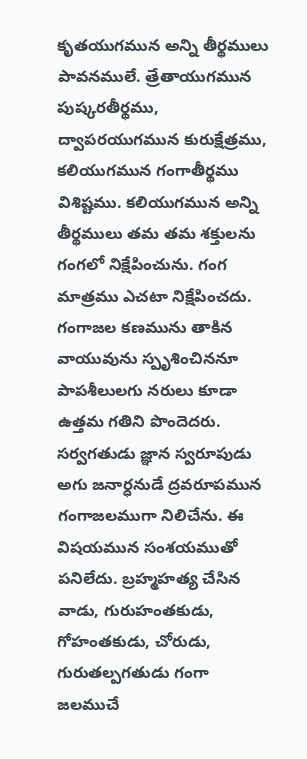కృతయుగమున అన్ని తీర్థములు పావనములే. త్రేతాయుగమున పుష్కరతీర్థము, ద్వాపరయుగమున కురుక్షేత్రము, కలియుగమున గంగాతీర్థము విశిష్టము. కలియుగమున అన్ని తీర్థములు తమ తమ శక్తులను గంగలో నిక్షేపించును. గంగ మాత్రము ఎచటా నిక్షేపించదు. గంగాజల కణమును తాకిన వాయువును స్పృశించిననూ పాపశీలులగు నరులు కూడా ఉత్తమ గతిని పొందెదరు. సర్వగతుడు జ్ఞాన స్వరూపుడు అగు జనార్ధనుడే ద్రవరూపమున గంగాజలముగా నిలిచేను. ఈ విషయమున సంశయముతో పనిలేదు. బ్రహ్మహత్య చేసిన వాడు, గురుహంతకుడు, గోహంతకుడు, చోరుడు, గురుతల్పగతుడు గంగా జలముచే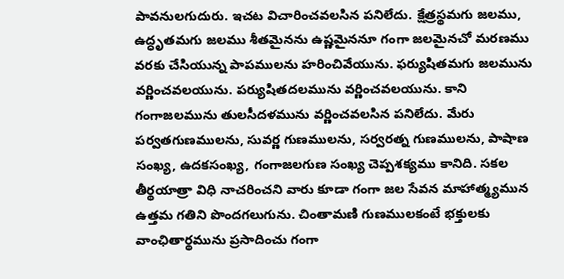పావనులగుదురు. ఇచట విచారించవలసిన పనిలేదు. క్షేత్రస్థమగు జలము, ఉద్ధృతమగు జలము శీతమైనను ఉష్ణమైననూ గంగా జలమైనచో మరణము వరకు చేసియున్న పాపములను హరించివేయును. ఫర్యుషితమగు జలమును వర్ణించవలయును. పర్యుషితదలమును వర్ణించవలయును. కాని గంగాజలమును తులసీదళమును వర్ణించవలసిన పనిలేదు. మేరు పర్వతగుణములను, సువర్ణ గుణములను, సర్వరత్న గుణములను, పాషాణ సంఖ్య, ఉదకసంఖ్య, గంగాజలగుణ సంఖ్య చెప్పశక్యము కానిది. సకల తీర్థయాత్రా విధి నాచరించని వారు కూడా గంగా జల సేవన మాహాత్మ్యమున ఉత్తమ గతిని పొందగలుగును. చింతామణి గుణములకంటే భక్తులకు వాంఛితార్థమును ప్రసాదించు గంగా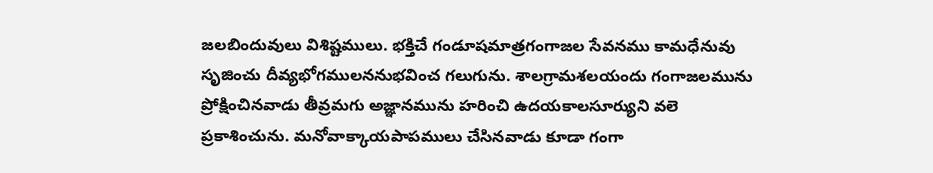జలబిందువులు విశిష్టములు. భక్తిచే గండూషమాత్రగంగాజల సేవనము కామధేనువు సృజించు దీవ్యభోగములననుభవించ గలుగును. శాలగ్రామశలయందు గంగాజలమును ప్రోక్షించినవాడు తీవ్రమగు అజ్ఞానమును హరించి ఉదయకాలసూర్యుని వలె ప్రకాశించును. మనోవాక్కాయపాపములు చేసినవాడు కూడా గంగా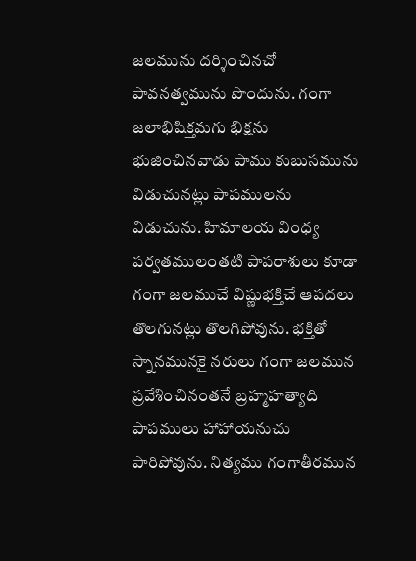జలమును దర్శించినచో పావనత్వమును పొందును. గంగా జలాభిషిక్తమగు భిక్షను భుజించినవాడు పాము కుబుసమును విడుచునట్లు పాపములను విడుచును. హిమాలయ వింధ్య పర్వతములంతటి పాపరాశులు కూడా గంగా జలముచే విష్ణుభక్తిచే ఆపదలు తొలగునట్లు తొలగిపోవును. భక్తితో స్నానమునకై నరులు గంగా జలమున ప్రవేశించినంతనే బ్రహ్మహత్యాది పాపములు హాహాయనుచు పారిపోవును. నిత్యము గంగాతీరమున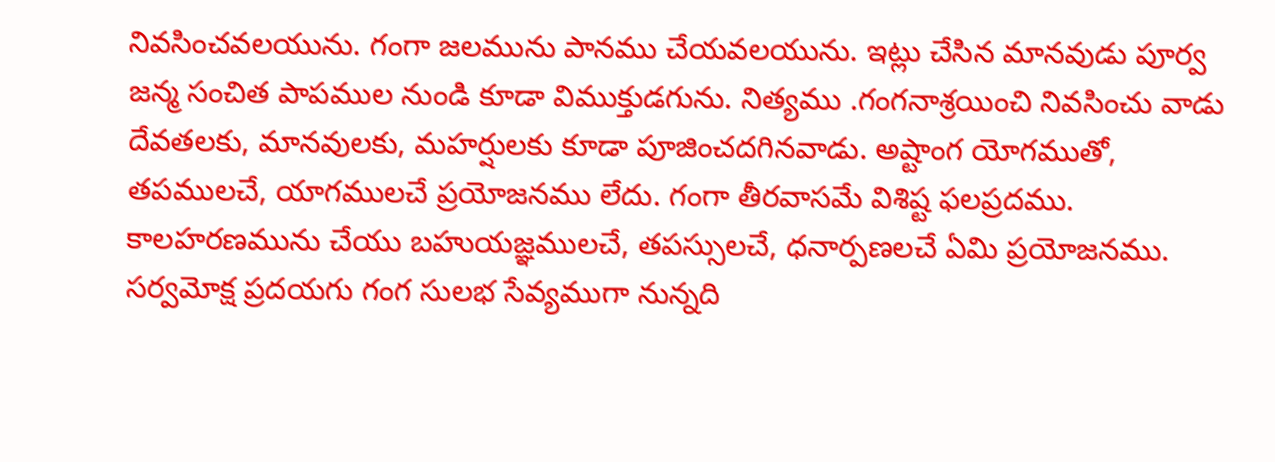నివసించవలయును. గంగా జలమును పానము చేయవలయును. ఇట్లు చేసిన మానవుడు పూర్వ జన్మ సంచిత పాపముల నుండి కూడా విముక్తుడగును. నిత్యము .గంగనాశ్రయించి నివసించు వాడు దేవతలకు, మానవులకు, మహర్షులకు కూడా పూజించదగినవాడు. అష్టాంగ యోగముతో, తపములచే, యాగములచే ప్రయోజనము లేదు. గంగా తీరవాసమే విశిష్ట ఫలప్రదము. కాలహరణమును చేయు బహుయజ్ఞములచే, తపస్సులచే, ధనార్పణలచే ఏమి ప్రయోజనము. సర్వమోక్ష ప్రదయగు గంగ సులభ సేవ్యముగా నున్నది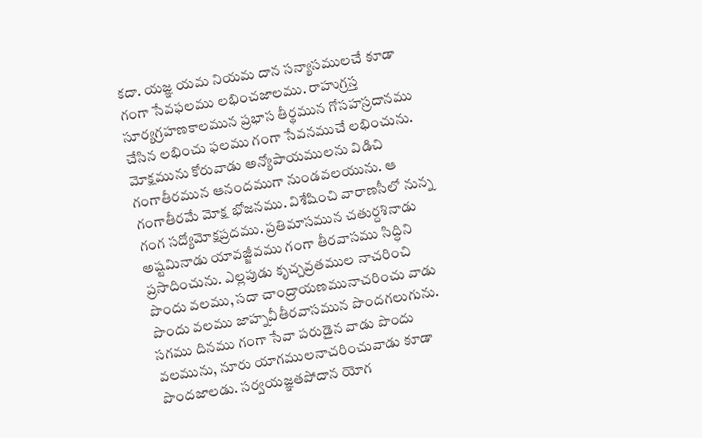కదా. యజ్ఞ యమ నియమ దాన సన్యాసములచే కూడా గంగా సేవఫలము లభించజాలము. రాహుగ్రస్త సూర్యగ్రహణకాలమున ప్రభాస తీర్థమున గోసహస్రదానము చేసిన లభించు ఫలము గంగా సేవనముచే లభించును. మోక్షమును కోరువాడు అన్యోపాయములను విడిచి గంగాతీరమున ఆనందముగా నుండవలయును. ఆ గంగాతీరమే మోక్ష భోజనము. విశేషించి వారాణసీలో నున్న గంగ సద్యోమోక్షప్రదము. ప్రతిమాసమున చతుర్దశినాడు అష్టమినాడు యావజ్జీవము గంగా తీరవాసము సిద్ధిని ప్రసాదించును. ఎల్లపుడు కృచ్చవ్రతముల నాచరించి పొందు వలము, సదా చాంద్రాయణమునాచరించు వాడు పొందు వలము జాహ్నవీతీరవాసమున పొందగలుగును. సగము దినము గంగా సేవా పరుడైన వాడు పొందు వలమును, నూరు యాగములనాచరించువాడు కూడా పొందజాలడు. సర్వయజ్ఞతపోదాన యోగ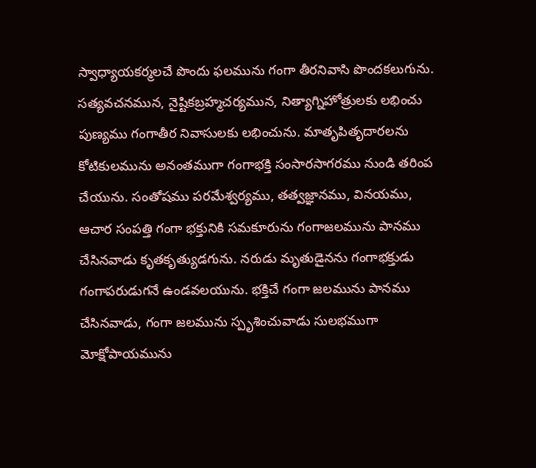స్వాధ్యాయకర్మలచే పొందు ఫలమును గంగా తీరనివాసి పొందకలుగును. సత్యవచనమున, నైష్టికబ్రహ్మచర్యమున, నిత్యాగ్నిహోత్రులకు లభించు పుణ్యము గంగాతీర నివాసులకు లభించును. మాతృపితృదారలను కోటికులమును అనంతముగా గంగాభక్తి సంసారసాగరము నుండి తరింప చేయును. సంతోషము పరమేశ్వర్యము, తత్వజ్ఞానము, వినయము, ఆచార సంపత్తి గంగా భక్తునికి సమకూరును గంగాజలమును పానము చేసినవాడు కృతకృత్యుడగును. నరుడు మృతుడైనను గంగాభక్తుడు గంగాపరుడుగనే ఉండవలయును. భక్తిచే గంగా జలమును పానము చేసినవాడు, గంగా జలమును స్పృశించువాడు సులభముగా మోక్షోపాయమును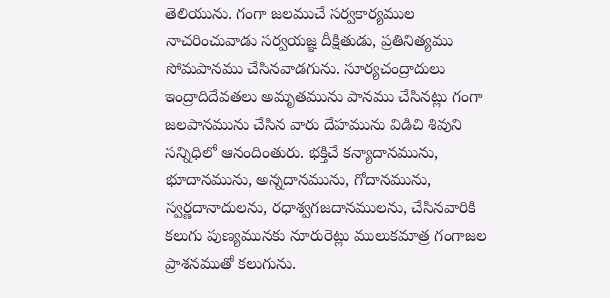తెలియును. గంగా జలముచే సర్వకార్యముల నాచరించువాడు సర్వయజ్ఞ దీక్షితుడు, ప్రతినిత్యము సోమపానము చేసినవాడగును. సూర్యచంద్రాదులు ఇంద్రాదిదేవతలు అమృతమును పానము చేసినట్లు గంగా జలపానమును చేసిన వారు దేహమును విడిచి శివుని సన్నిధిలో ఆనందింతురు. భక్తిచే కన్యాదానమును, భూదానమును, అన్నదానమును, గోదానమును, స్వర్ణదానాదులను, రధాశ్వగజదానములను, చేసినవారికి కలుగు పుణ్యమునకు నూరురెట్లు ములుకమాత్ర గంగాజల ప్రాశనముతో కలుగును.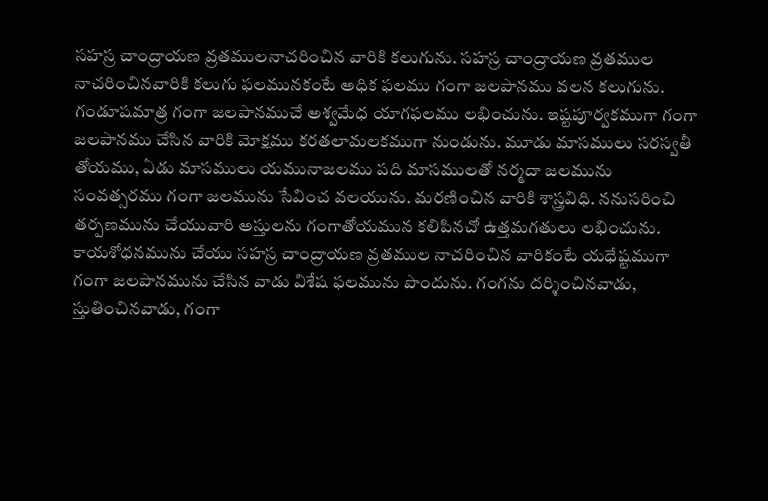సహస్ర చాంద్రాయణ వ్రతములనాచరించిన వారికి కలుగును. సహస్ర చాంద్రాయణ వ్రతముల నాచరించినవారికి కలుగు ఫలమునకంటే అధిక ఫలము గంగా జలపానము వలన కలుగును. గండూషమాత్ర గంగా జలపానముచే అశ్వమేధ యాగఫలము లభించును. ఇష్టపూర్వకముగా గంగా జలపానము చేసిన వారికి మోక్షము కరతలామలకముగా నుండును. మూడు మాసములు సరస్వతీ తోయము, ఏడు మాసములు యమునాజలము పది మాసములతో నర్మదా జలమును సంవత్సరము గంగా జలమును సేవించ వలయును. మరణించిన వారికి శాస్త్రవిధి. ననుసరించి తర్పణమును చేయువారి అస్తులను గంగాతోయమున కలిపినచో ఉత్తమగతులు లభించును. కాయశోధనమును చేయు సహస్ర చాంద్రాయణ వ్రతముల నాచరించిన వారికంటే యధేష్టముగా గంగా జలపానమును చేసిన వాడు విశేష ఫలమును పొందును. గంగను దర్శించినవాడు, స్తుతించినవాడు, గంగా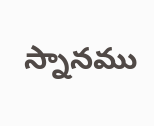స్నానము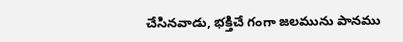చేసినవాడు, భక్తిచే గంగా జలమును పానము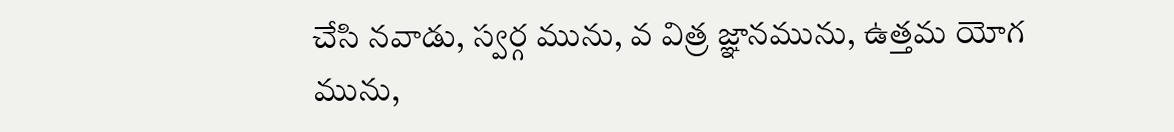చేసి నవాడు, స్వర్గ మును, వ విత్ర జ్ఞానమును, ఉత్తమ యోగ మును,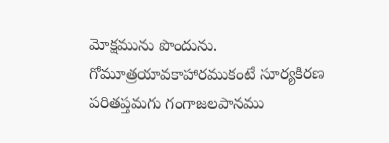మోక్షమును పొందును. గోమూత్రయావకాహారముకంటే సూర్యకిరణ పరితప్తమగు గంగాజలపానము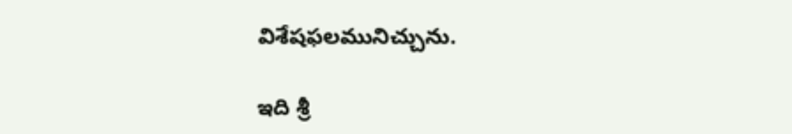విశేషఫలమునిచ్చును.

ఇది శ్రీ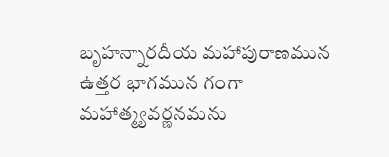బృహన్నారదీయ మహాపురాణమున ఉత్తర భాగమున గంగా మహాత్మ్యవర్ణనమను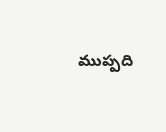ముప్పది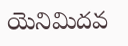యెనిమిదవ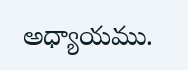అధ్యాయము.